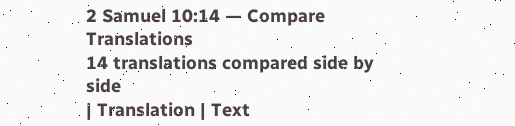2 Samuel 10:14 — Compare Translations
14 translations compared side by side
| Translation | Text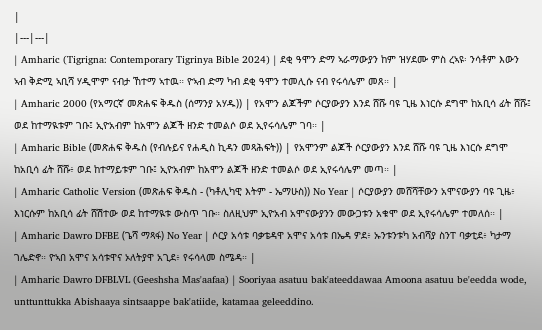|
|---|---|
| Amharic (Tigrigna: Contemporary Tigrinya Bible 2024) | ደቂ ዓሞን ድማ ኣራማውያን ከም ዝሃደሙ ምስ ረኣዩ፡ ንሳቶም እውን ኣብ ቅድሚ ኣቢሻ ሃዲሞም ናብታ ኸተማ ኣተዉ። ዮኣብ ድማ ካብ ደቂ ዓሞን ተመሊሱ ናብ የሩሳሌም መጸ። |
| Amharic 2000 (የአማርኛ መጽሐፍ ቅዱስ (ሰማንያ አሃዱ)) | የአሞን ልጆችም ሶርያውያን እንደ ሸሹ ባዩ ጊዜ እነርሱ ደግሞ ከአቢሳ ፊት ሸሹ፤ ወደ ከተማዪቱም ገቡ፤ ኢዮአብም ከአሞን ልጆች ዘንድ ተመልሶ ወደ ኢየሩሳሌም ገባ። |
| Amharic Bible (መጽሐፍ ቅዱስ (የብሉይና የሐዲስ ኪዳን መጻሕፍት)) | የአሞንም ልጆች ሶርያውያን እንደ ሸሹ ባዩ ጊዜ እነርሱ ደግሞ ከአቢሳ ፊት ሸሹ፥ ወደ ከተማይቱም ገቡ፤ ኢዮአብም ከአሞን ልጆች ዘንድ ተመልሶ ወደ ኢየሩሳሌም መጣ። |
| Amharic Catholic Version (መጽሐፍ ቅዱስ - (ካቶሊካዊ እትም - ኤማሁስ)) No Year | ሶርያውያን መሸሻቸውን አሞናውያን ባዩ ጊዜ፥ እነርሱም ከአቢሳ ፊት ሸሽተው ወደ ከተማዪቱ ውስጥ ገቡ። ስለዚህም ኢዮአብ አሞናውያንን መውጋቱን አቁሞ ወደ ኢየሩሳሌም ተመለሰ። |
| Amharic Dawro DFBE (ጌሻ ማጻፋ) No Year | ሶርያ አሳቱ ባቃቴዳዋ አሞና አሳቱ በኤዳ ዎደ፥ ኡንቱንቱካ አብሻያ ስንፐ ባቃቲደ፥ ካታማ ገሌድኖ። ዮኣበ አሞና አሳቱዋና ኦለትያዋ አጊደ፥ የሩሳላመ ስሜዳ። |
| Amharic Dawro DFBLVL (Geeshsha Mas'aafaa) | Sooriyaa asatuu bak'ateeddawaa Amoona asatuu be'eedda wode, unttunttukka Abishaaya sintsaappe bak'atiide, katamaa geleeddino.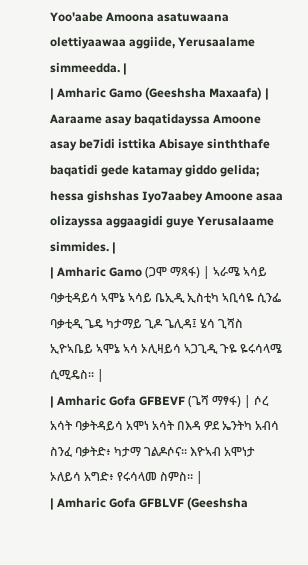Yoo'aabe Amoona asatuwaana olettiyaawaa aggiide, Yerusaalame simmeedda. |
| Amharic Gamo (Geeshsha Maxaafa) | Aaraame asay baqatidayssa Amoone asay be7idi isttika Abisaye sinththafe baqatidi gede katamay giddo gelida; hessa gishshas Iyo7aabey Amoone asaa olizayssa aggaagidi guye Yerusalaame simmides. |
| Amharic Gamo (ጋሞ ማጻፋ) | ኣራሜ ኣሳይ ባቃቲዳይሳ ኣሞኔ ኣሳይ ቤኢዲ ኢስቲካ ኣቢሳዬ ሲንፌ ባቃቲዲ ጌዴ ካታማይ ጊዶ ጌሊዳ፤ ሄሳ ጊሻስ ኢዮኣቤይ ኣሞኔ ኣሳ ኦሊዛይሳ ኣጋጊዲ ጉዬ ዬሩሳላሜ ሲሚዴስ። |
| Amharic Gofa GFBEVF (ጌሻ ማፃፋ) | ሶረ አሳት ባቃትዳይሳ አሞነ አሳት በእዳ ዎደ ኤንትካ አብሳ ስንፈ ባቃትድ፥ ካታማ ገልዶሶና። እዮኣብ አሞነታ ኦለይሳ አግድ፥ የሩሳላመ ስምስ። |
| Amharic Gofa GFBLVF (Geeshsha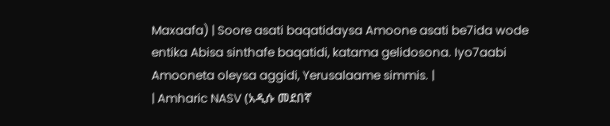Maxaafa) | Soore asati baqatidaysa Amoone asati be7ida wode entika Abisa sinthafe baqatidi, katama gelidosona. Iyo7aabi Amooneta oleysa aggidi, Yerusalaame simmis. |
| Amharic NASV (አዲሱ መደበኛ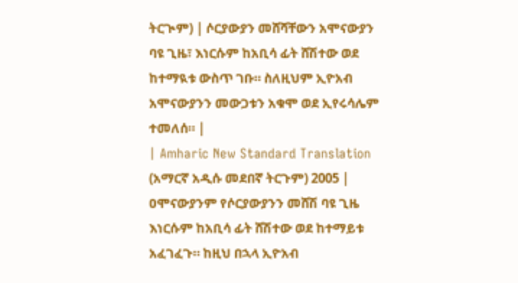ትርጒም) | ሶርያውያን መሸሻቸውን አሞናውያን ባዩ ጊዜ፣ እነርሱም ከአቢሳ ፊት ሸሽተው ወደ ከተማዪቱ ውስጥ ገቡ። ስለዚህም ኢዮአብ አሞናውያንን መውጋቱን አቁሞ ወደ ኢየሩሳሌም ተመለሰ። |
| Amharic New Standard Translation (አማርኛ አዲሱ መደበኛ ትርጉም) 2005 | ዐሞናውያንም የሶርያውያንን መሸሽ ባዩ ጊዜ እነርሱም ከአቢሳ ፊት ሸሽተው ወደ ከተማይቱ አፈገፈጉ። ከዚህ በኋላ ኢዮአብ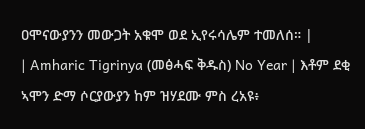ዐሞናውያንን መውጋት አቁሞ ወደ ኢየሩሳሌም ተመለሰ። |
| Amharic Tigrinya (መፅሓፍ ቅዱስ) No Year | እቶም ደቂ ኣሞን ድማ ሶርያውያን ከም ዝሃደሙ ምስ ረአዩ፥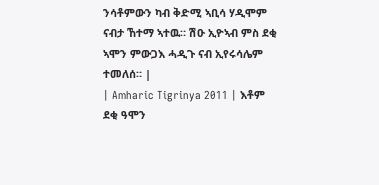ንሳቶምውን ካብ ቅድሚ ኣቢሳ ሃዲሞም ናብታ ኸተማ ኣተዉ። ሽዑ ኢዮኣብ ምስ ደቂ ኣሞን ምውጋእ ሓዲጉ ናብ ኢየሩሳሌም ተመለሰ። |
| Amharic Tigrinya 2011 | እቶም ደቂ ዓሞን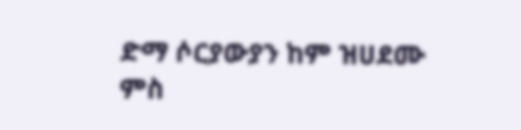ድማ ሶርያውያን ከም ዝሀደሙ ምስ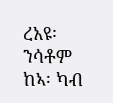ረአዩ፡ ንሳቶም ከኣ፡ ካብ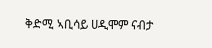ቅድሚ ኣቢሳይ ሀዲሞም ናብታ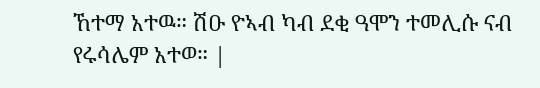ኸተማ አተዉ። ሽዑ ዮኣብ ካብ ደቂ ዓሞን ተመሊሱ ናብ የሩሳሌም አተወ። |